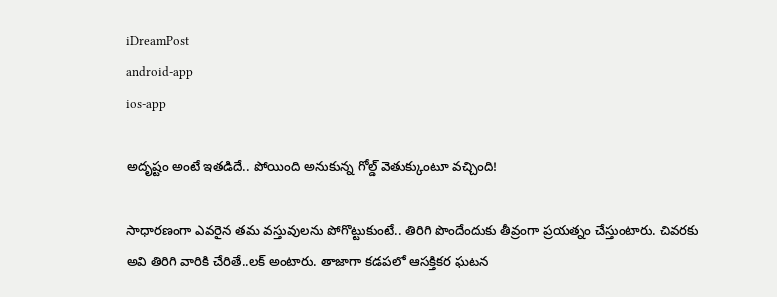iDreamPost
android-app
ios-app

అదృష్టం అంటే ఇతడిదే.. పోయింది అనుకున్న గోల్డ్ వెతుక్కుంటూ వచ్చింది!

సాధారణంగా ఎవరైన తమ వస్తువులను పోగొట్టుకుంటే.. తిరిగి పొందేందుకు తీవ్రంగా ప్రయత్నం చేస్తుంటారు. చివరకు అవి తిరిగి వారికి చేరితే..లక్ అంటారు. తాజాగా కడపలో ఆసక్తికర ఘటన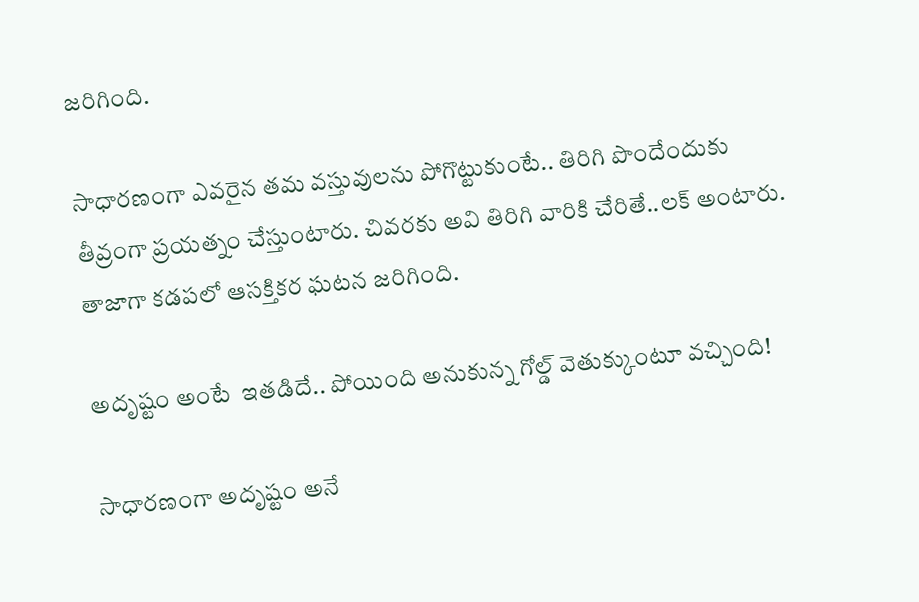జరిగింది.

సాధారణంగా ఎవరైన తమ వస్తువులను పోగొట్టుకుంటే.. తిరిగి పొందేందుకు తీవ్రంగా ప్రయత్నం చేస్తుంటారు. చివరకు అవి తిరిగి వారికి చేరితే..లక్ అంటారు. తాజాగా కడపలో ఆసక్తికర ఘటన జరిగింది.

అదృష్టం అంటే  ఇతడిదే.. పోయింది అనుకున్న గోల్డ్ వెతుక్కుంటూ వచ్చింది!

సాధారణంగా అదృష్టం అనే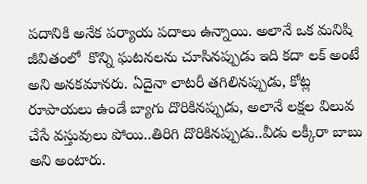పదానికి అనేక పర్యాయ పదాలు ఉన్నాయి. అలానే ఒక మనిషి జీవితంలో  కొన్ని ఘటనలను చూసినప్పుడు ఇది కదా లక్ అంటే అని అనకమానరు. ఏదైనా లాటరీ తగిలినప్పుడు, కోట్ల రూపాయలు ఉండే బ్యాగు దొరికినప్పుడు, అలానే లక్షల విలువ చేసే వస్తువులు పోయి..తిరిగి దొరికినప్పుడు..వీడు లక్కీరా బాబు అని అంటారు.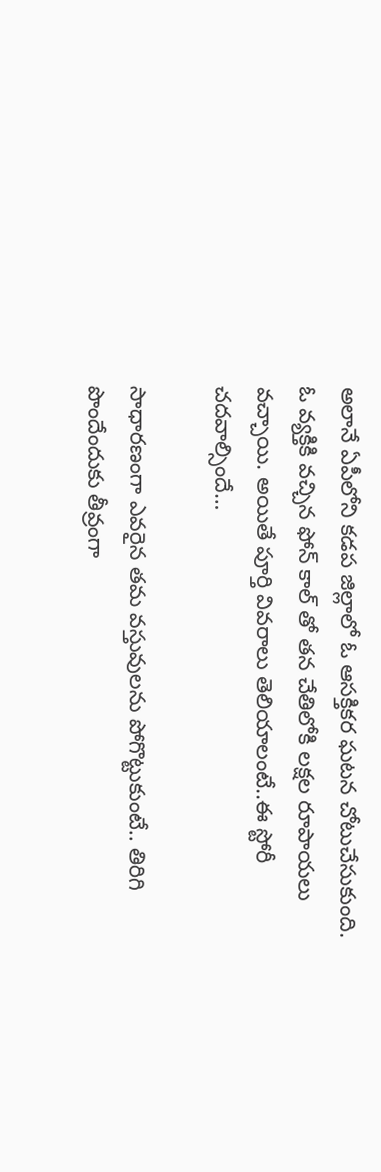అలానే ఏపీలోని కడప జిల్లాలో ఓ ఆసక్తికర ఘటన చోటుచేసుకుంది. ఓ వ్యక్తికి వచ్చిన ఫోన్ కాల్ తో తన చేతిలోకి లక్షల రూపాయలు వచ్చాయి. అయితే పూర్తి వివరాలు తెలియాలంటే..ఈ స్టోరీ చదవాల్సిందే…

సాధారణంగా ఎవరైన తమ వస్తువులను పోగొట్టుకుంటే.. తిరిగి పొందేందుకు తీవ్రంగా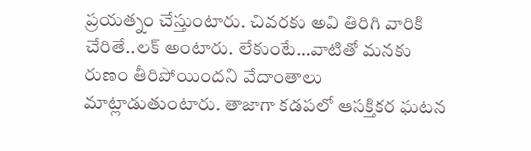ప్రయత్నం చేస్తుంటారు. చివరకు అవి తిరిగి వారికి చేరితే..లక్ అంటారు. లేకుంటే…వాటితో మనకు రుణం తీరిపోయిందని వేదాంతాలు మాట్లాడుతుంటారు. తాజాగా కడపలో ఆసక్తికర ఘటన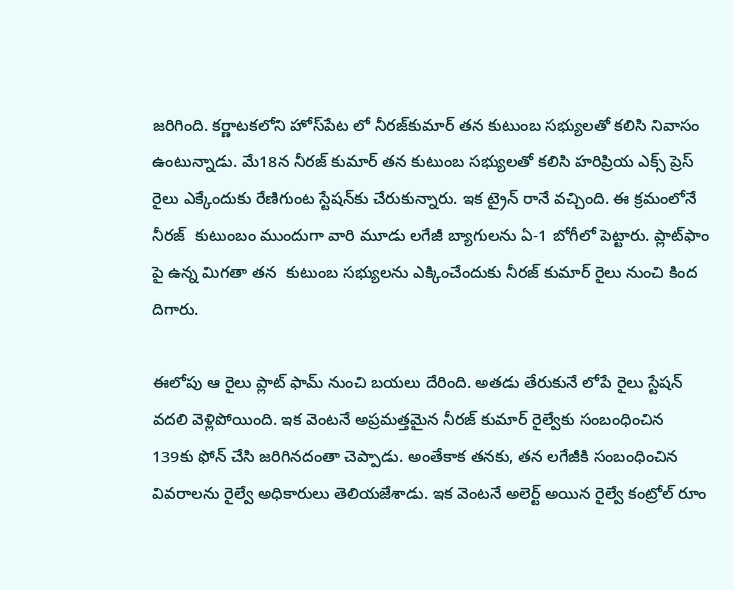జరిగింది. కర్ణాటకలోని హోస్‌పేట లో నీరజ్‌కుమార్‌ తన కుటుంబ సభ్యులతో కలిసి నివాసం ఉంటున్నాడు. మే18న నీరజ్ కుమార్ తన కుటుంబ సభ్యులతో కలిసి హరిప్రియ ఎక్స్ ప్రెస్ రైలు ఎక్కేందుకు రేణిగుంట స్టేషన్‌కు చేరుకున్నారు. ఇక ట్రైన్ రానే వచ్చింది. ఈ క్రమంలోనే నీరజ్  కుటుంబం ముందుగా వారి మూడు లగేజీ బ్యాగులను ఏ-1 బోగీలో పెట్టారు. ప్లాట్‌ఫాం పై ఉన్న మిగతా తన  కుటుంబ సభ్యులను ఎక్కించేందుకు నీరజ్‌ కుమార్‌ రైలు నుంచి కింద దిగారు.

ఈలోపు ఆ రైలు ప్లాట్ ఫామ్ నుంచి బయలు దేరింది. అతడు తేరుకునే లోపే రైలు స్టేషన్ వదలి వెళ్లిపోయింది. ఇక వెంటనే అప్రమత్తమైన నీరజ్ కుమార్ రైల్వేకు సంబంధించిన 139కు ఫోన్ చేసి జరిగినదంతా చెప్పాడు. అంతేకాక తనకు, తన లగేజీకి సంబంధించిన వివరాలను రైల్వే అధికారులు తెలియజేశాడు. ఇక వెంటనే అలెర్ట్ అయిన రైల్వే కంట్రోల్ రూం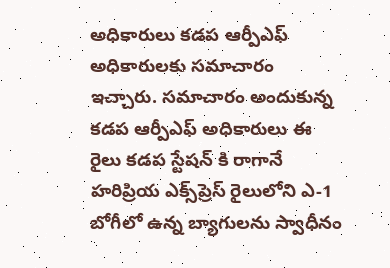అధికారులు కడప ఆర్పీఎఫ్ అధికారులకు సమాచారం ఇచ్చారు. సమాచారం అందుకున్న కడప ఆర్పీఎఫ్ అధికారులు ఈ రైలు కడప స్టేషన్ కి రాగానే హరిప్రియ ఎక్స్‌ప్రెస్‌ ‌రైలులోని ఎ-1 బోగీలో ఉన్న బ్యాగులను స్వాధీనం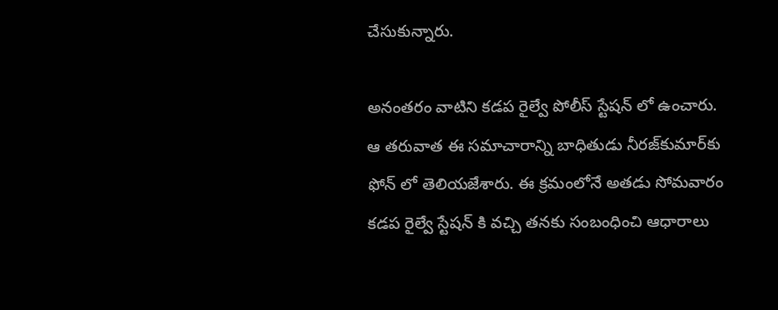చేసుకున్నారు.

అనంతరం వాటిని కడప రైల్వే పోలీస్ స్టేషన్ లో ఉంచారు. ఆ తరువాత ఈ సమాచారాన్ని బాధితుడు నీరజ్‌కుమార్‌కు ఫోన్ లో తెలియజేశారు. ఈ క్రమంలోనే అతడు సోమవారం కడప రైల్వే స్టేషన్ కి వచ్చి తనకు సంబంధించి ఆధారాలు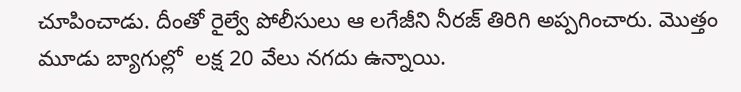చూపించాడు. దీంతో రైల్వే పోలీసులు ఆ లగేజీని నీరజ్ తిరిగి అప్పగించారు. మొత్తం మూడు బ్యాగుల్లో  లక్ష 20 వేలు నగదు ఉన్నాయి.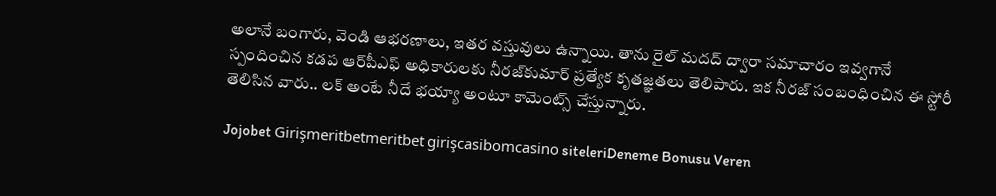అలానే బంగారు, వెండి ఆభరణాలు, ఇతర వస్తువులు ఉన్నాయి. తాను రైల్ మదద్ ద్వారా సమాచారం ఇవ్వగానే స్పందించిన కడప ఆర్‌పీఎఫ్‌ అధికారులకు నీరజ్‌కుమార్‌ ప్రత్యేక కృతజ్ఞతలు తెలిపారు. ఇక నీరజ్ సంబంధించిన ఈ స్టోరీ తెలిసిన వారు.. లక్ అంటే నీదే భయ్యా అంటూ కామెంట్స్ చేస్తున్నారు.

Jojobet Girişmeritbetmeritbet girişcasibomcasino siteleriDeneme Bonusu Veren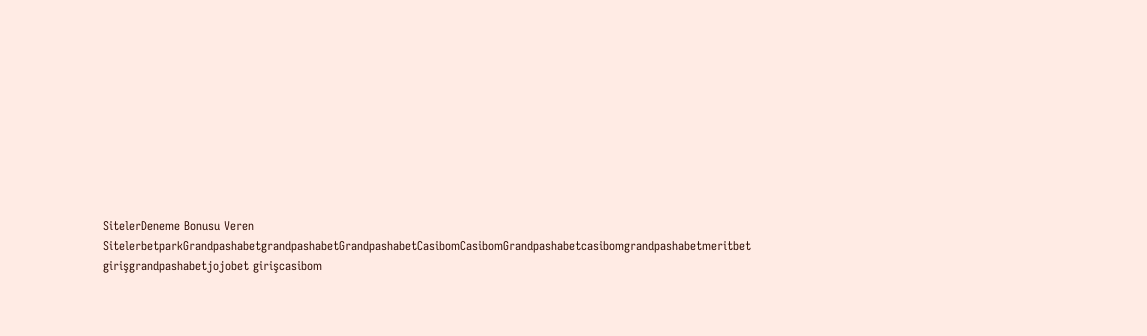SitelerDeneme Bonusu Veren SitelerbetparkGrandpashabetgrandpashabetGrandpashabetCasibomCasibomGrandpashabetcasibomgrandpashabetmeritbet girişgrandpashabetjojobet girişcasibom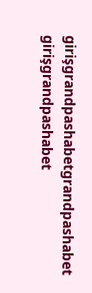girişgrandpashabetgrandpashabet girişgrandpashabet